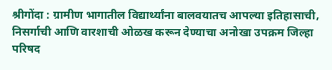श्रीगोंदा : ग्रामीण भागातील विद्यार्थ्यांना बालवयातच आपल्या इतिहासाची, निसर्गाची आणि वारशाची ओळख करून देण्याचा अनोखा उपक्रम जिल्हा परिषद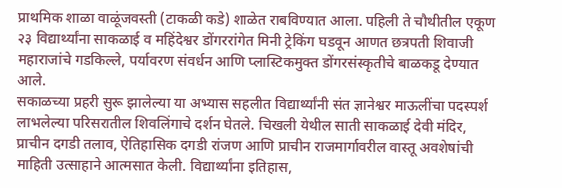प्राथमिक शाळा वाळूंजवस्ती (टाकळी कडे) शाळेत राबविण्यात आला. पहिली ते चौथीतील एकूण २३ विद्यार्थ्यांना साकळाई व महिंदेश्वर डोंगररांगेत मिनी ट्रेकिंग घडवून आणत छत्रपती शिवाजी महाराजांचे गडकिल्ले, पर्यावरण संवर्धन आणि प्लास्टिकमुक्त डोंगरसंस्कृतीचे बाळकडू देण्यात आले.
सकाळच्या प्रहरी सुरू झालेल्या या अभ्यास सहलीत विद्यार्थ्यांनी संत ज्ञानेश्वर माऊलींचा पदस्पर्श लाभलेल्या परिसरातील शिवलिंगाचे दर्शन घेतले. चिखली येथील साती साकळाई देवी मंदिर, प्राचीन दगडी तलाव, ऐतिहासिक दगडी रांजण आणि प्राचीन राजमार्गावरील वास्तू अवशेषांची माहिती उत्साहाने आत्मसात केली. विद्यार्थ्यांना इतिहास,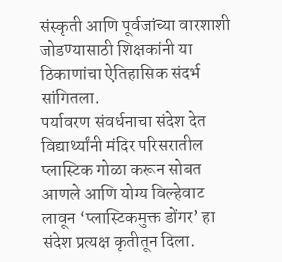संस्कृती आणि पूर्वजांच्या वारशाशी जोडण्यासाठी शिक्षकांनी या ठिकाणांचा ऐतिहासिक संदर्भ सांगितला.
पर्यावरण संवर्धनाचा संदेश देत विद्यार्थ्यांनी मंदिर परिसरातील प्लास्टिक गोळा करून सोबत आणले आणि योग्य विल्हेवाट लावून ‘प्लास्टिकमुक्त डोंगर’ हा संदेश प्रत्यक्ष कृतीतून दिला.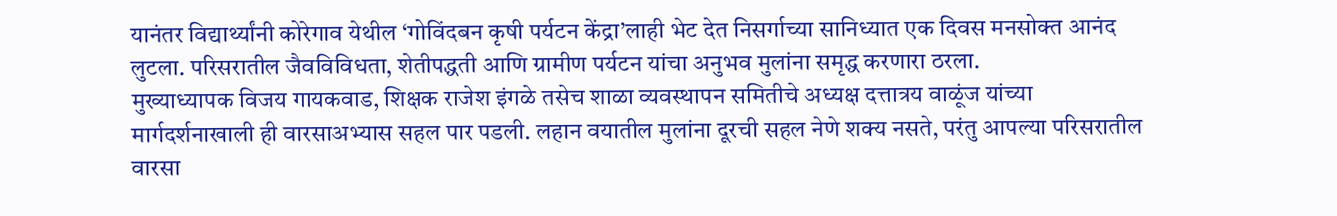यानंतर विद्यार्थ्यांनी कोरेगाव येथील ‘गोविंदबन कृषी पर्यटन केंद्रा’लाही भेट देत निसर्गाच्या सानिध्यात एक दिवस मनसोक्त आनंद लुटला. परिसरातील जैवविविधता, शेतीपद्धती आणि ग्रामीण पर्यटन यांचा अनुभव मुलांना समृद्ध करणारा ठरला.
मुख्याध्यापक विजय गायकवाड, शिक्षक राजेश इंगळे तसेच शाळा व्यवस्थापन समितीचे अध्यक्ष दत्तात्रय वाळूंज यांच्या मार्गदर्शनाखाली ही वारसाअभ्यास सहल पार पडली. लहान वयातील मुलांना दूरची सहल नेणे शक्य नसते, परंतु आपल्या परिसरातील वारसा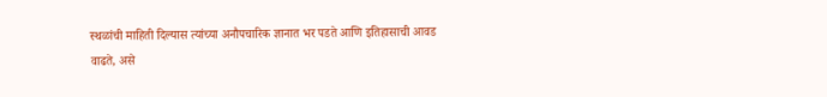स्थळांची माहिती दिल्यास त्यांच्या अनौपचारिक ज्ञानात भर पडते आणि इतिहासाची आवड वाढते, असे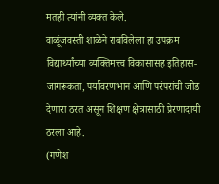मतही त्यांनी व्यक्त केले.
वाळूंजवस्ती शाळेने राबविलेला हा उपक्रम विद्यार्थ्यांच्या व्यक्तिमत्त्व विकासासह इतिहास-जागरूकता, पर्यावरणभान आणि परंपरांची जोड देणारा ठरत असून शिक्षण क्षेत्रासाठी प्रेरणादायी ठरला आहे.
(गणेश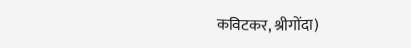कविटकर, श्रीगोंदा)